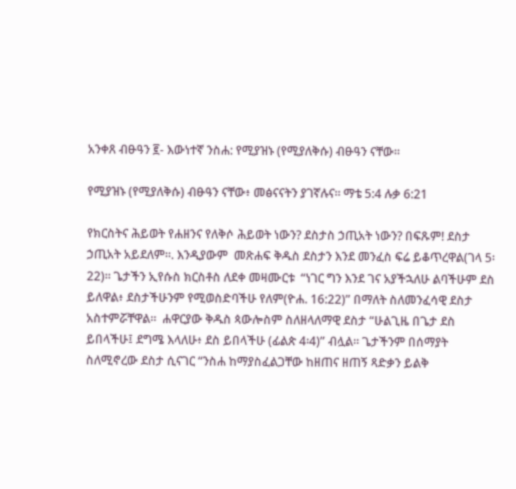አንቀጸ ብፁዓን ፪- እውነተኛ ንስሐ: የሚያዝኑ (የሚያለቅሱ) ብፁዓን ናቸው።

የሚያዝኑ (የሚያለቅሱ) ብፁዓን ናቸው፥ መፅናናትን ያገኛሉና። ማቴ 5:4 ሉቃ 6:21

የክርስትና ሕይወት የሐዘንና የለቅሶ ሕይወት ነውን? ደስታስ ኃጢአት ነውን? በፍጹም! ደስታ ኃጢአት አይደለም።. እንዲያውም  መጽሐፍ ቅዱስ ደስታን እንደ መንፈስ ፍሬ ይቆጥረዋል(ገላ 5፡22)። ጌታችን ኢየሱስ ክርስቶስ ለደቀ መዛሙርቱ  “ነገር ግን እንደ ገና አያችኋለሁ ልባችሁም ደስ ይለዋል፥ ደስታችሁንም የሚወስድባችሁ የለም(ዮሐ. 16:22)” በማለት ስለመንፈሳዊ ደስታ አስተምሯቸዋል።  ሐዋርያው ቅዱስ ጳውሎስም ስለዘላለማዊ ደስታ “ሁልጊዜ በጌታ ደስ ይበላችሁ፤ ደግሜ እላለሁ፥ ደስ ይበላችሁ (ፊልጵ 4፡4)” ብሏል። ጌታችንም በሰማያት ስለሚኖረው ደስታ ሲናገር “ንስሐ ከማያስፈልጋቸው ከዘጠና ዘጠኝ ጻድቃን ይልቅ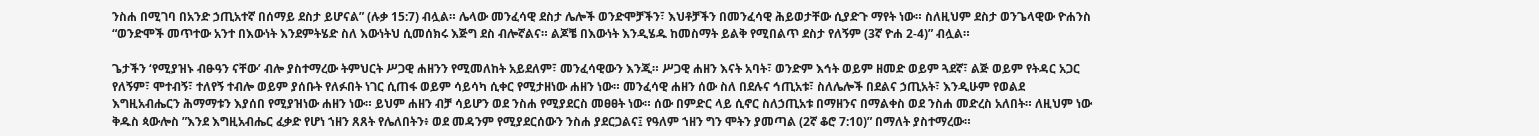ንስሐ በሚገባ በአንድ ኃጢአተኛ በሰማይ ደስታ ይሆናል” (ሉቃ 15:7) ብሏል። ሌላው መንፈሳዊ ደስታ ሌሎች ወንድሞቻችን፣ እህቶቻችን በመንፈሳዊ ሕይወታቸው ሲያድጉ ማየት ነው። ስለዚህም ደስታ ወንጌላዊው ዮሐንስ “ወንድሞች መጥተው አንተ በእውነት እንደምትሄድ ስለ እውነትህ ሲመሰክሩ እጅግ ደስ ብሎኛልና። ልጆቼ በእውነት እንዲሄዱ ከመስማት ይልቅ የሚበልጥ ደስታ የለኝም (3ኛ ዮሐ 2-4)” ብሏል።

ጌታችን ‘የሚያዝኑ ብፁዓን ናቸው’ ብሎ ያስተማረው ትምህርት ሥጋዊ ሐዘንን የሚመለከት አይደለም፣ መንፈሳዊውን እንጂ። ሥጋዊ ሐዘን እናት አባት፣ ወንድም እኅት ወይም ዘመድ ወይም ጓደኛ፣ ልጅ ወይም የትዳር አጋር የለኝም፣ ሞተብኝ፣ ተለየኝ ተብሎ ወይም ያሰቡት የለፉበት ነገር ሲጠፋ ወይም ሳይሳካ ሲቀር የሚታዘነው ሐዘን ነው። መንፈሳዊ ሐዘን ሰው ስለ በደሉና ኅጢአቱ፣ ስለሌሎች በደልና ኃጢአት፣ እንዲሁም የወልደ እግዚአብሔርን ሕማማቱን እያሰበ የሚያዝነው ሐዘን ነው። ይህም ሐዘን ብቻ ሳይሆን ወደ ንስሐ የሚያደርስ መፀፀት ነው። ሰው በምድር ላይ ሲኖር ስለኃጢአቱ በማዘንና በማልቀስ ወደ ንስሐ መድረስ አለበት። ለዚህም ነው ቅዱስ ጳውሎስ ”እንደ እግዚአብሔር ፈቃድ የሆነ ኀዘን ጸጸት የሌለበትን፥ ወደ መዳንም የሚያደርሰውን ንስሐ ያደርጋልና፤ የዓለም ኀዘን ግን ሞትን ያመጣል (2ኛ ቆሮ 7:10)” በማለት ያስተማረው።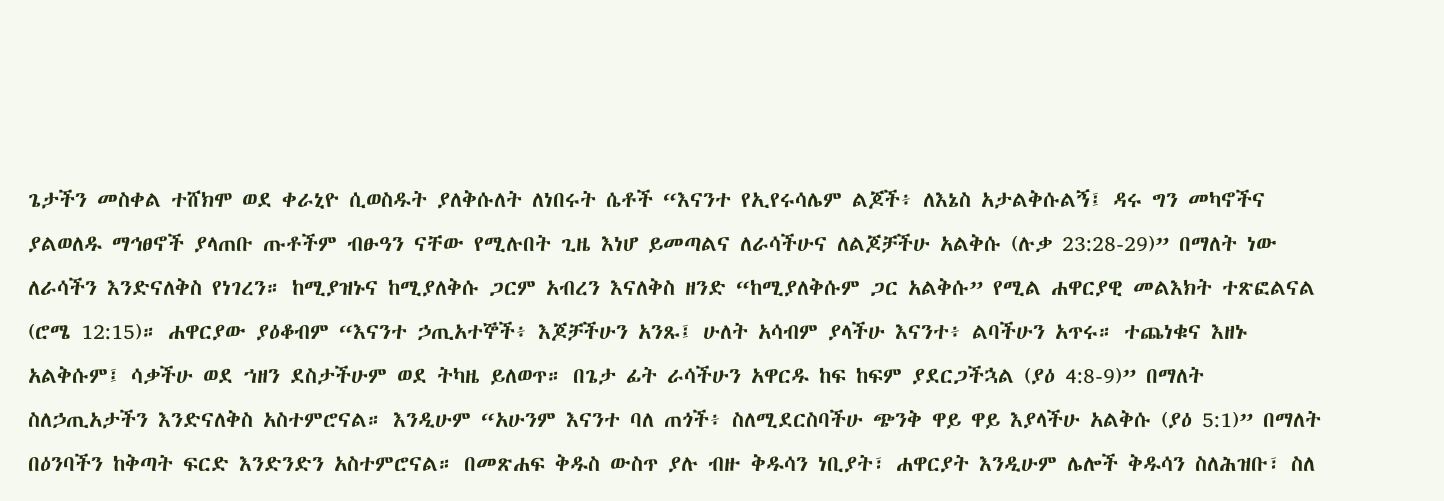ጌታችን መስቀል ተሸክሞ ወደ ቀራኒዮ ሲወስዱት ያለቅሱለት ለነበሩት ሴቶች “እናንተ የኢየሩሳሌም ልጆች፥ ለእኔስ አታልቅሱልኝ፤ ዳሩ ግን መካኖችና ያልወለዱ ማኅፀኖች ያላጠቡ ጡቶችም ብፁዓን ናቸው የሚሉበት ጊዜ እነሆ ይመጣልና ለራሳችሁና ለልጆቻችሁ አልቅሱ (ሉቃ 23:28-29)” በማለት ነው ለራሳችን እንድናለቅስ የነገረን። ከሚያዝኑና ከሚያለቅሱ ጋርም አብረን እናለቅስ ዘንድ “ከሚያለቅሱም ጋር አልቅሱ” የሚል ሐዋርያዊ መልእክት ተጽፎልናል (ሮሜ 12:15)። ሐዋርያው ያዕቆብም “እናንተ ኃጢአተኞች፥ እጆቻችሁን አንጹ፤ ሁለት አሳብም ያላችሁ እናንተ፥ ልባችሁን አጥሩ። ተጨነቁና እዘኑ አልቅሱም፤ ሳቃችሁ ወደ ኀዘን ደስታችሁም ወደ ትካዜ ይለወጥ። በጌታ ፊት ራሳችሁን አዋርዱ ከፍ ከፍም ያደርጋችኋል (ያዕ 4:8-9)” በማለት ስለኃጢአታችን እንድናለቅስ አስተምሮናል። እንዲሁም “አሁንም እናንተ ባለ ጠጎች፥ ስለሚደርስባችሁ ጭንቅ ዋይ ዋይ እያላችሁ አልቅሱ (ያዕ 5:1)” በማለት በዕንባችን ከቅጣት ፍርድ እንድንድን አስተምሮናል። በመጽሐፍ ቅዱስ ውስጥ ያሉ ብዙ ቅዱሳን ነቢያት፣ ሐዋርያት እንዲሁም ሌሎች ቅዱሳን ስለሕዝቡ፣ ስለ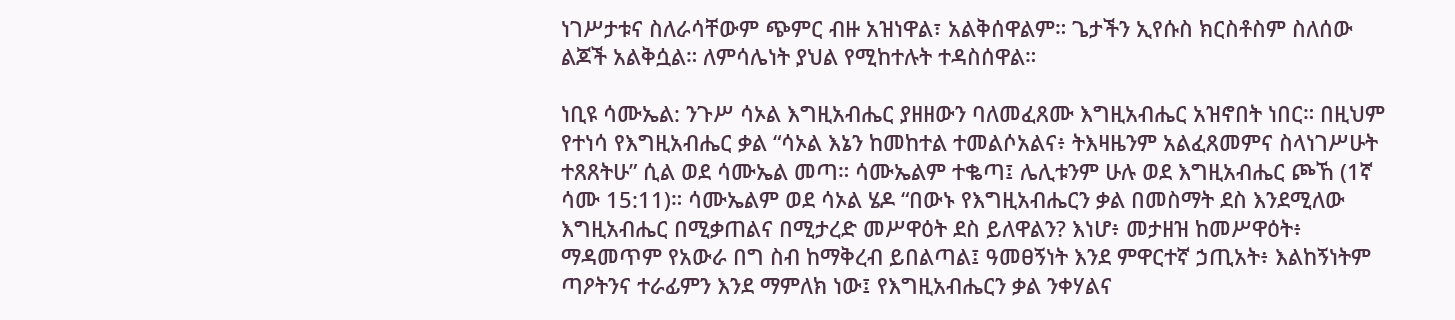ነገሥታቱና ስለራሳቸውም ጭምር ብዙ አዝነዋል፣ አልቅሰዋልም። ጌታችን ኢየሱስ ክርስቶስም ስለሰው ልጆች አልቅሷል። ለምሳሌነት ያህል የሚከተሉት ተዳስሰዋል።

ነቢዩ ሳሙኤል: ንጉሥ ሳኦል እግዚአብሔር ያዘዘውን ባለመፈጸሙ እግዚአብሔር አዝኖበት ነበር። በዚህም የተነሳ የእግዚአብሔር ቃል “ሳኦል እኔን ከመከተል ተመልሶአልና፥ ትእዛዜንም አልፈጸመምና ስላነገሥሁት ተጸጸትሁ” ሲል ወደ ሳሙኤል መጣ። ሳሙኤልም ተቈጣ፤ ሌሊቱንም ሁሉ ወደ እግዚአብሔር ጮኸ (1ኛ ሳሙ 15:11)። ሳሙኤልም ወደ ሳኦል ሄዶ “በውኑ የእግዚአብሔርን ቃል በመስማት ደስ እንደሚለው እግዚአብሔር በሚቃጠልና በሚታረድ መሥዋዕት ደስ ይለዋልን? እነሆ፥ መታዘዝ ከመሥዋዕት፥ ማዳመጥም የአውራ በግ ስብ ከማቅረብ ይበልጣል፤ ዓመፀኝነት እንደ ምዋርተኛ ኃጢአት፥ እልከኝነትም ጣዖትንና ተራፊምን እንደ ማምለክ ነው፤ የእግዚአብሔርን ቃል ንቀሃልና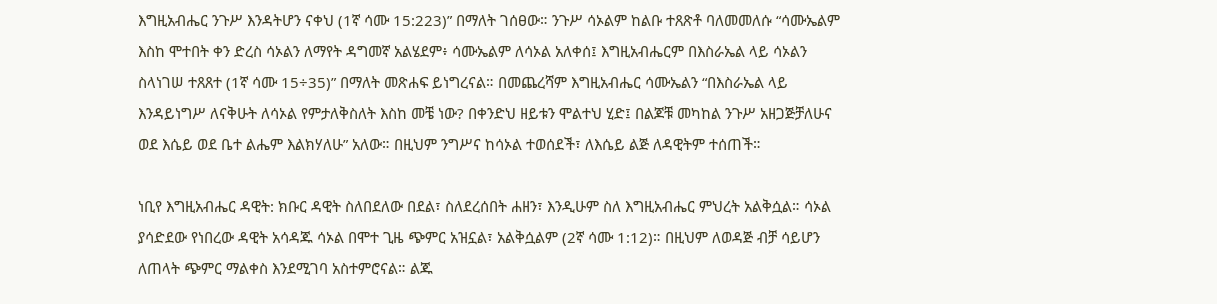እግዚአብሔር ንጉሥ እንዳትሆን ናቀህ (1ኛ ሳሙ 15:223)” በማለት ገሰፀው። ንጉሥ ሳኦልም ከልቡ ተጸጽቶ ባለመመለሱ “ሳሙኤልም እስከ ሞተበት ቀን ድረስ ሳኦልን ለማየት ዳግመኛ አልሄደም፥ ሳሙኤልም ለሳኦል አለቀሰ፤ እግዚአብሔርም በእስራኤል ላይ ሳኦልን ስላነገሠ ተጸጸተ (1ኛ ሳሙ 15÷35)” በማለት መጽሐፍ ይነግረናል። በመጨረሻም እግዚአብሔር ሳሙኤልን “በእስራኤል ላይ እንዳይነግሥ ለናቅሁት ለሳኦል የምታለቅስለት እስከ መቼ ነው? በቀንድህ ዘይቱን ሞልተህ ሂድ፤ በልጆቹ መካከል ንጉሥ አዘጋጅቻለሁና ወደ እሴይ ወደ ቤተ ልሔም እልክሃለሁ” አለው። በዚህም ንግሥና ከሳኦል ተወሰደች፣ ለእሴይ ልጅ ለዳዊትም ተሰጠች።

ነቢየ እግዚአብሔር ዳዊት: ክቡር ዳዊት ስለበደለው በደል፣ ስለደረሰበት ሐዘን፣ እንዲሁም ስለ እግዚአብሔር ምህረት አልቅሷል። ሳኦል ያሳድደው የነበረው ዳዊት አሳዳጁ ሳኦል በሞተ ጊዜ ጭምር አዝኗል፣ አልቅሷልም (2ኛ ሳሙ 1:12)። በዚህም ለወዳጅ ብቻ ሳይሆን ለጠላት ጭምር ማልቀስ እንደሚገባ አስተምሮናል። ልጁ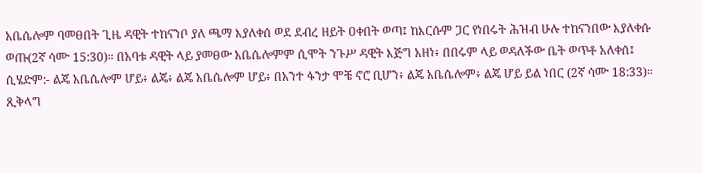አቤሴሎም ባመፀበት ጊዜ ዳዊት ተከናንቦ ያለ ጫማ እያለቀሰ ወደ ደብረ ዘይት ዐቀበት ወጣ፤ ከእርሱም ጋር የነበሩት ሕዝብ ሁሉ ተከናንበው እያለቀሱ ወጡ(2ኛ ሳሙ 15:30)። በአባቱ ዳዊት ላይ ያመፀው አቤሴሎምም ሲሞት ንጉሥ ዳዊት እጅግ አዘነ፥ በበሩም ላይ ወዳለችው ቤት ወጥቶ አለቀሰ፤ ሲሄድም:- ልጄ አቤሴሎም ሆይ፥ ልጄ፥ ልጄ አቤሴሎም ሆይ፥ በአንተ ፋንታ ሞቼ ኖሮ ቢሆን፥ ልጄ አቤሴሎም፥ ልጄ ሆይ ይል ነበር (2ኛ ሳሙ 18:33)። ጺቅላግ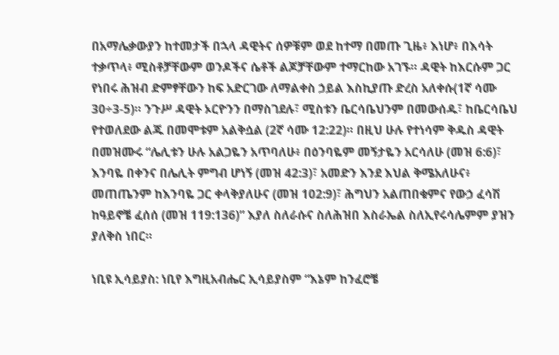በአማሌቃውያን ከተመታች በኋላ ዳዊትና ሰዎቹም ወደ ከተማ በመጡ ጊዜ፥ እነሆ፥ በእሳት ተቃጥላ፥ ሚስቶቻቸውም ወንዶችና ሴቶች ልጆቻቸውም ተማርከው አገኙ። ዳዊት ከእርሱም ጋር የነበሩ ሕዝብ ድምፃቸውን ከፍ አድርገው ለማልቀስ ኃይል እስኪያጡ ድረስ አለቀሱ(1ኛ ሳሙ 30÷3-5)። ንጉሥ ዳዊት ኦርዮንን በማስገደሉ፣ ሚስቱን ቤርሳቤህንም በመውሰዱ፣ ከቤርሳቤህ የተወለደው ልጁ በመሞቱም አልቅሷል (2ኛ ሳሙ 12:22)። በዚህ ሁሉ የተነሳም ቅዱስ ዳዊት በመዝሙሩ “ሌሊቱን ሁሉ አልጋዬን አጥባለሁ፥ በዕንባዬም መኝታዬን አርሳለሁ (መዝ 6:6)፣ እንባዬ በቀንና በሌሊት ምግብ ሆነኝ (መዝ 42:3)፣ አመድን እንደ እህል ቅሜአለሁና፥ መጠጤንም ከእንባዬ ጋር ቀላቅያለሁና (መዝ 102:9)፣ ሕግህን አልጠበቁምና የውኃ ፈሳሽ ከዓይኖቼ ፈሰሰ (መዝ 119:136)” እያለ ስለራሱና ስለሕዝበ እስራኤል ስለኢየሩሳሌምም ያዝን ያለቅስ ነበር።

ነቢዩ ኢሳይያስ: ነቢየ እግዚአብሔር ኢሳይያስም “እኔም ከንፈሮቼ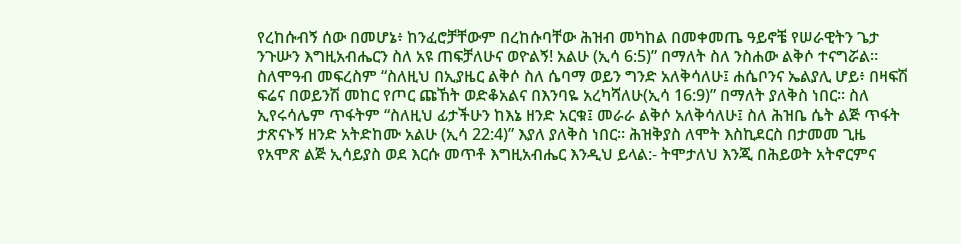የረከሱብኝ ሰው በመሆኔ፥ ከንፈሮቻቸውም በረከሱባቸው ሕዝብ መካከል በመቀመጤ ዓይኖቼ የሠራዊትን ጌታ ንጉሡን እግዚአብሔርን ስለ አዩ ጠፍቻለሁና ወዮልኝ! አልሁ (ኢሳ 6:5)” በማለት ስለ ንስሐው ልቅሶ ተናግሯል። ስለሞዓብ መፍረስም “ስለዚህ በኢያዜር ልቅሶ ስለ ሴባማ ወይን ግንድ አለቅሳለሁ፤ ሐሴቦንና ኤልያሊ ሆይ፥ በዛፍሽ ፍሬና በወይንሽ መከር የጦር ጩኸት ወድቆአልና በእንባዬ አረካሻለሁ(ኢሳ 16:9)” በማለት ያለቅስ ነበር። ስለ ኢየሩሳሌም ጥፋትም “ስለዚህ ፊታችሁን ከእኔ ዘንድ አርቁ፤ መራራ ልቅሶ አለቅሳለሁ፤ ስለ ሕዝቤ ሴት ልጅ ጥፋት ታጽናኑኝ ዘንድ አትድከሙ አልሁ (ኢሳ 22:4)” እያለ ያለቅስ ነበር። ሕዝቅያስ ለሞት እስኪደርስ በታመመ ጊዜ የአሞጽ ልጅ ኢሳይያስ ወደ እርሱ መጥቶ እግዚአብሔር እንዲህ ይላል:- ትሞታለህ እንጂ በሕይወት አትኖርምና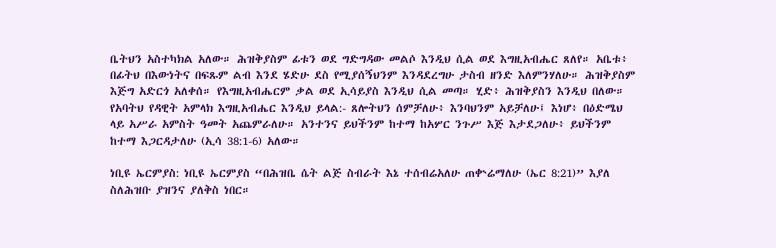ቤትህን አስተካክል አለው። ሕዝቅያስም ፊቱን ወደ ግድግዳው መልሶ እንዲህ ሲል ወደ እግዚአብሔር ጸለየ። አቤቱ፥ በፊትህ በእውነትና በፍጹም ልብ እንደ ሄድሁ ደስ የሚያሰኝህንም እንዳደረግሁ ታስብ ዘንድ እለምንሃለሁ። ሕዝቅያስም እጅግ አድርጎ አለቀሰ። የእግዚአብሔርም ቃል ወደ ኢሳይያስ እንዲህ ሲል መጣ። ሂድ፥ ሕዝቅያስን እንዲህ በለው። የአባትህ የዳዊት አምላክ እግዚአብሔር እንዲህ ይላል:- ጸሎትህን ሰምቻለሁ፥ እንባህንም አይቻለሁ፤ እነሆ፥ በዕድሜህ ላይ አሥራ አምስት ዓመት አጨምራለሁ። አንተንና ይህችንም ከተማ ከአሦር ንጉሥ እጅ እታደጋለሁ፥ ይህችንም ከተማ እጋርዳታለሁ (ኢሳ 38:1-6) አለው።

ነቢዩ ኤርምያስ: ነቢዩ ኤርምያስ “በሕዝቤ ሴት ልጅ ስብራት እኔ ተሰብሬአለሁ ጠቍሬማለሁ (ኤር 8:21)” እያለ ስለሕዝቡ ያዝንና ያለቅስ ነበር።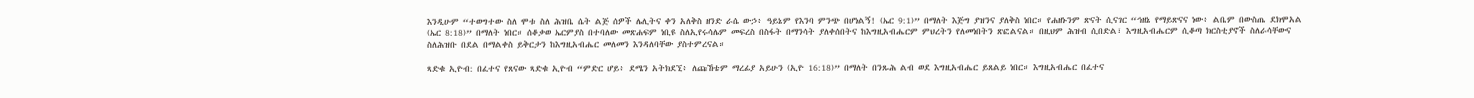እንዲሁም “ተወግተው ስለ ሞቱ ስለ ሕዝቤ ሴት ልጅ ሰዎች ሌሊትና ቀን አለቅስ ዘንድ ራሴ ውኃ፥ ዓይኔም የእንባ ምንጭ በሆነልኝ! (ኤር 9:1)” በማለት እጅግ ያዝንና ያለቅስ ነበር። የሐዘኑንም ጽናት ሲናገር “ኅዘኔ የማይጽናና ነው፥ ልቤም በውስጤ ደክሞአል (ኤር 8:18)” በማለት ነበር። ሰቆቃወ ኤርምያስ በተባለው መጽሐፍም ነቢዩ ስለኢየሩሳሌም መፍረስ በስፋት በማንሳት ያለቀሰበትና ከእግዚአብሔርም ምህረትን የለመነበትን ጽፎልናል። በዚህም ሕዝብ ሲበድል፣ እግዚአብሔርም ሲቆጣ ክርስቲያኖች ስለራሳቸውና ስለሕዝቡ በደል በማልቀስ ይቅርታን ከእግዚአብሔር መለመን እንዳለባቸው ያስተምረናል።

ጻድቁ ኢዮብ: በፈተና የጸናው ጻድቁ ኢዮብ “ምድር ሆይ፥ ደሜን አትክደኚ፥ ለጩኸቴም ማረፊያ አይሁን (ኢዮ 16:18)” በማለት በንጹሕ ልብ ወደ እግዚአብሔር ይጸልይ ነበር። እግዚአብሔር በፈተና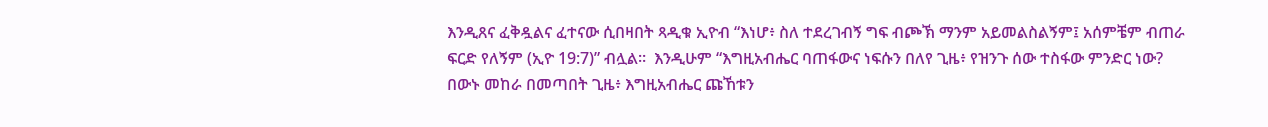እንዲጸና ፈቅዷልና ፈተናው ሲበዛበት ጻዲቁ ኢዮብ “እነሆ፥ ስለ ተደረገብኝ ግፍ ብጮኽ ማንም አይመልስልኝም፤ አሰምቼም ብጠራ ፍርድ የለኝም (ኢዮ 19:7)” ብሏል።  እንዲሁም “እግዚአብሔር ባጠፋውና ነፍሱን በለየ ጊዜ፥ የዝንጉ ሰው ተስፋው ምንድር ነው? በውኑ መከራ በመጣበት ጊዜ፥ እግዚአብሔር ጩኸቱን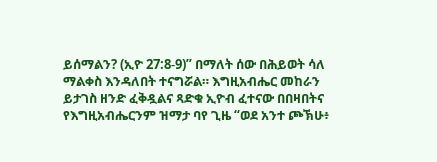ይሰማልን? (ኢዮ 27:8-9)” በማለት ሰው በሕይወት ሳለ ማልቀስ እንዳለበት ተናግሯል። እግዚአብሔር መከራን ይታገስ ዘንድ ፈቅዷልና ጻድቁ ኢዮብ ፈተናው በበዛበትና የእግዚአብሔርንም ዝማታ ባየ ጊዜ “ወደ አንተ ጮኽሁ፥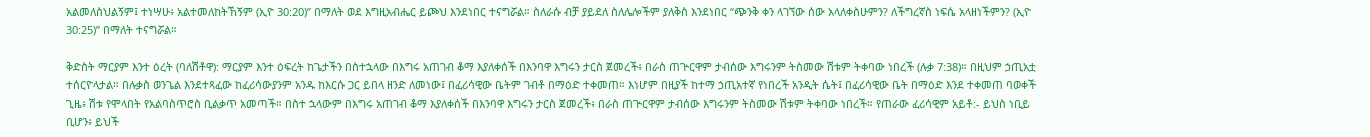አልመለስህልኝም፤ ተነሣሁ፥ አልተመለከትኸኝም (ኢዮ 30:20)” በማለት ወደ እግዚአብሔር ይጮህ እንደነበር ተናግሯል። ስለራሱ ብቻ ያይደለ ስለሌሎችም ያለቅስ እንደነበር “ጭንቅ ቀን ላገኘው ሰው አላለቀስሁምን? ለችግረኛስ ነፍሴ አላዘነችምን? (ኢዮ 30:25)” በማለት ተናግሯል።

ቅድስት ማርያም እንተ ዕረት (ባለሽቶዋ): ማርያም እንተ ዕፍረት ከጌታችን በስተኋላው በእግሩ አጠገብ ቆማ እያለቀሰች በእንባዋ እግሩን ታርስ ጀመረች፥ በራስ ጠጕርዋም ታብሰው እግሩንም ትስመው ሽቱም ትቀባው ነበረች (ሉቃ 7:38)። በዚህም ኃጢአቷ ተሰርዮላታል። በሉቃስ ወንጌል እንደተጻፈው ከፈሪሳውያንም አንዱ ከእርሱ ጋር ይበላ ዘንድ ለመነው፤ በፈሪሳዊው ቤትም ገብቶ በማዕድ ተቀመጠ። እነሆም በዚያች ከተማ ኃጢአተኛ የነበረች አንዲት ሴት፤ በፈሪሳዊው ቤት በማዕድ እንደ ተቀመጠ ባወቀች ጊዜ፥ ሽቱ የሞላበት የአልባስጥሮስ ቢልቃጥ አመጣች። በስተ ኋላውም በእግሩ አጠገብ ቆማ እያለቀሰች በእንባዋ እግሩን ታርስ ጀመረች፥ በራስ ጠጕርዋም ታብሰው እግሩንም ትስመው ሽቱም ትቀባው ነበረች። የጠራው ፈሪሳዊም አይቶ:- ይህስ ነቢይ ቢሆን፥ ይህች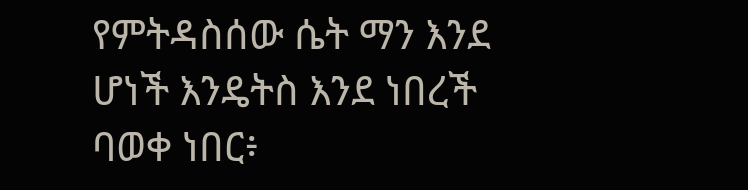የምትዳስሰው ሴት ማን እንደ ሆነች እንዴትስ እንደ ነበረች ባወቀ ነበር፥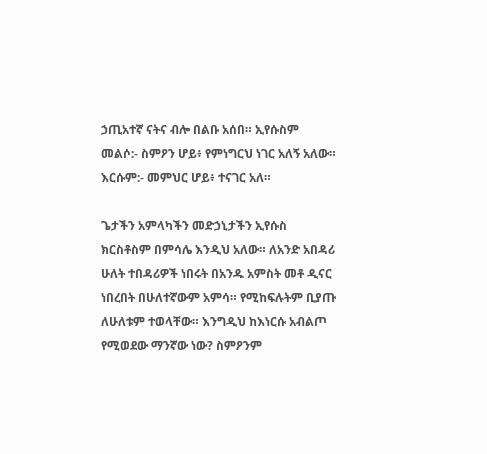ኃጢአተኛ ናትና ብሎ በልቡ አሰበ። ኢየሱስም መልሶ:- ስምዖን ሆይ፥ የምነግርህ ነገር አለኝ አለው። እርሱም:- መምህር ሆይ፥ ተናገር አለ።

ጌታችን አምላካችን መድኃኒታችን ኢየሱስ ክርስቶስም በምሳሌ እንዲህ አለው። ለአንድ አበዳሪ ሁለት ተበዳሪዎች ነበሩት በአንዱ አምስት መቶ ዲናር ነበረበት በሁለተኛውም አምሳ። የሚከፍሉትም ቢያጡ ለሁለቱም ተወላቸው። እንግዲህ ከእነርሱ አብልጦ የሚወደው ማንኛው ነው? ስምዖንም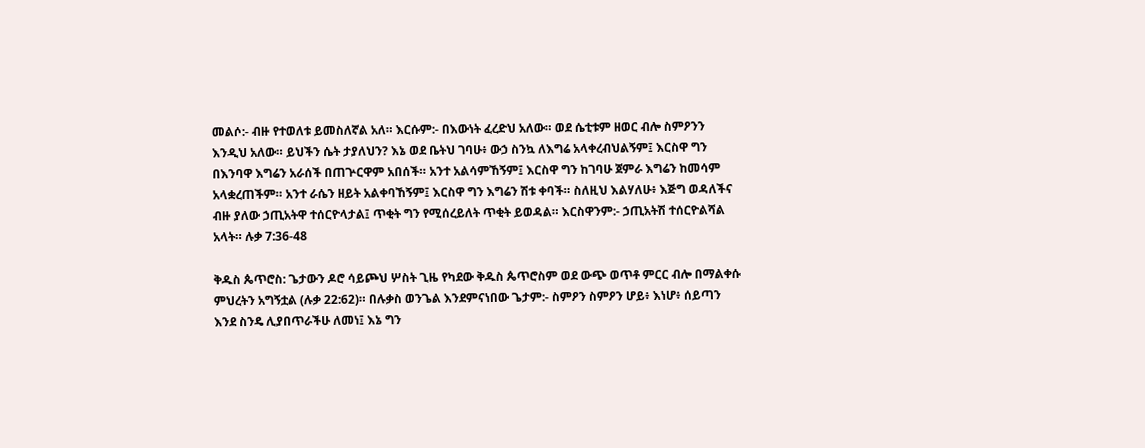መልሶ:- ብዙ የተወለቱ ይመስለኛል አለ። እርሱም:- በእውነት ፈረድህ አለው። ወደ ሴቲቱም ዘወር ብሎ ስምዖንን እንዲህ አለው። ይህችን ሴት ታያለህን? እኔ ወደ ቤትህ ገባሁ፥ ውኃ ስንኳ ለእግሬ አላቀረብህልኝም፤ እርስዋ ግን በእንባዋ እግሬን አራሰች በጠጕርዋም አበሰች። አንተ አልሳምኸኝም፤ እርስዋ ግን ከገባሁ ጀምራ እግሬን ከመሳም አላቋረጠችም። አንተ ራሴን ዘይት አልቀባኸኝም፤ እርስዋ ግን እግሬን ሽቱ ቀባች። ስለዚህ እልሃለሁ፥ እጅግ ወዳለችና ብዙ ያለው ኃጢአትዋ ተሰርዮላታል፤ ጥቂት ግን የሚሰረይለት ጥቂት ይወዳል። እርስዋንም:- ኃጢአትሽ ተሰርዮልሻል አላት። ሉቃ 7:36-48

ቅዱስ ጴጥሮስ: ጌታውን ዶሮ ሳይጮህ ሦስት ጊዜ የካደው ቅዱስ ጴጥሮስም ወደ ውጭ ወጥቶ ምርር ብሎ በማልቀሱ ምህረትን አግኝቷል (ሉቃ 22:62)። በሉቃስ ወንጌል እንደምናነበው ጌታም:- ስምዖን ስምዖን ሆይ፥ እነሆ፥ ሰይጣን እንደ ስንዴ ሊያበጥራችሁ ለመነ፤ እኔ ግን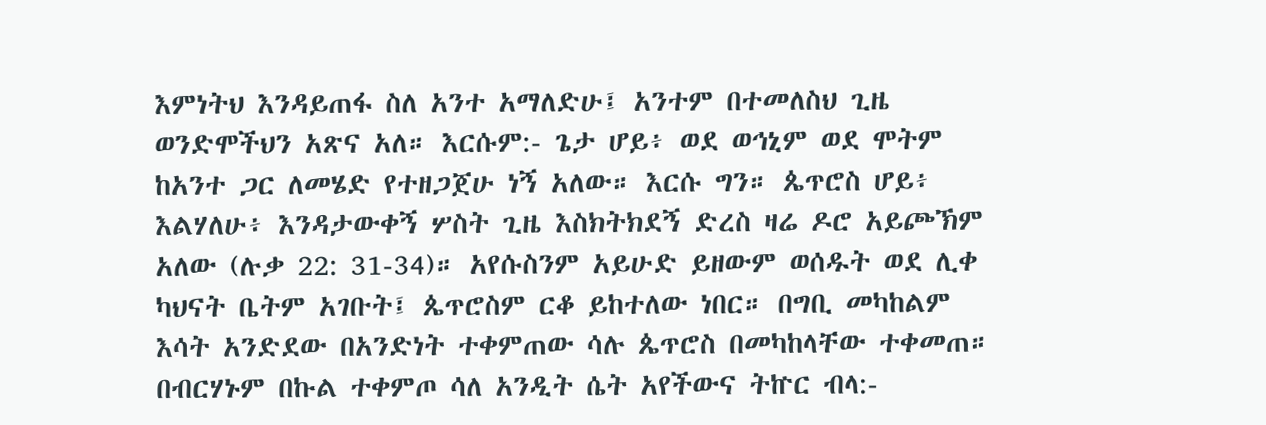እምነትህ እንዳይጠፋ ስለ አንተ አማለድሁ፤ አንተም በተመለስህ ጊዜ ወንድሞችህን አጽና አለ። እርሱም:- ጌታ ሆይ፥ ወደ ወኅኒም ወደ ሞትም ከአንተ ጋር ለመሄድ የተዘጋጀሁ ነኝ አለው። እርሱ ግን። ጴጥሮስ ሆይ፥ እልሃለሁ፥ እንዳታውቀኝ ሦስት ጊዜ እስክትክደኝ ድረስ ዛሬ ዶሮ አይጮኽም አለው (ሉቃ 22: 31-34)። አየሱስንም አይሁድ ይዘውም ወሰዱት ወደ ሊቀ ካህናት ቤትም አገቡት፤ ጴጥሮስም ርቆ ይከተለው ነበር። በግቢ መካከልም እሳት አንድደው በአንድነት ተቀምጠው ሳሉ ጴጥሮስ በመካከላቸው ተቀመጠ። በብርሃኑም በኩል ተቀምጦ ሳለ አንዲት ሴት አየችውና ትኵር ብላ:-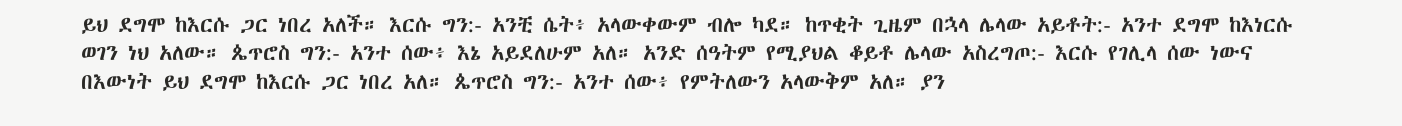ይህ ደግሞ ከእርሱ ጋር ነበረ አለች። እርሱ ግን:- አንቺ ሴት፥ አላውቀውም ብሎ ካደ። ከጥቂት ጊዜም በኋላ ሌላው አይቶት:- አንተ ደግሞ ከእነርሱ ወገን ነህ አለው። ጴጥሮስ ግን:- አንተ ሰው፥ እኔ አይደለሁም አለ። አንድ ሰዓትም የሚያህል ቆይቶ ሌላው አስረግጦ:- እርሱ የገሊላ ሰው ነውና በእውነት ይህ ደግሞ ከእርሱ ጋር ነበረ አለ። ጴጥሮስ ግን:- አንተ ሰው፥ የምትለውን አላውቅም አለ። ያን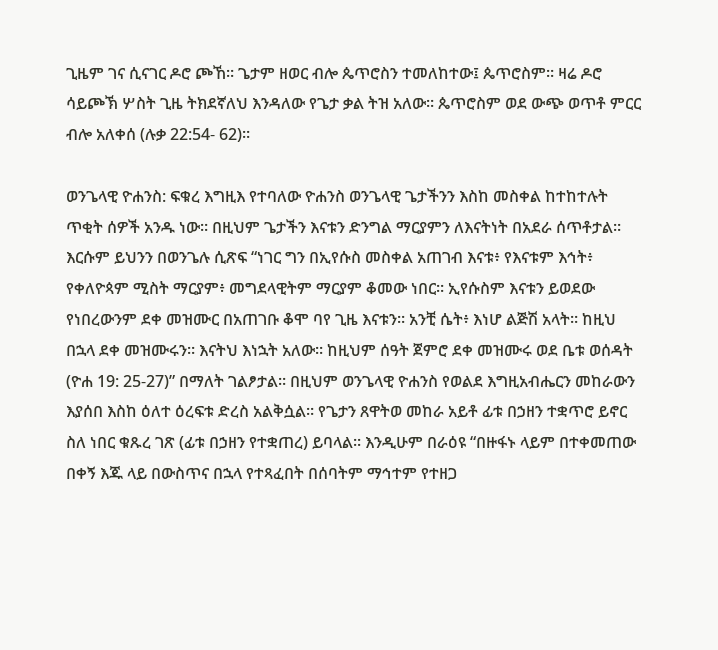ጊዜም ገና ሲናገር ዶሮ ጮኸ። ጌታም ዘወር ብሎ ጴጥሮስን ተመለከተው፤ ጴጥሮስም። ዛሬ ዶሮ ሳይጮኽ ሦስት ጊዜ ትክደኛለህ እንዳለው የጌታ ቃል ትዝ አለው። ጴጥሮስም ወደ ውጭ ወጥቶ ምርር ብሎ አለቀሰ (ሉቃ 22:54- 62)።

ወንጌላዊ ዮሐንስ: ፍቁረ እግዚእ የተባለው ዮሐንስ ወንጌላዊ ጌታችንን እስከ መስቀል ከተከተሉት ጥቂት ሰዎች አንዱ ነው። በዚህም ጌታችን እናቱን ድንግል ማርያምን ለእናትነት በአደራ ሰጥቶታል። እርሱም ይህንን በወንጌሉ ሲጽፍ “ነገር ግን በኢየሱስ መስቀል አጠገብ እናቱ፥ የእናቱም እኅት፥ የቀለዮጳም ሚስት ማርያም፥ መግደላዊትም ማርያም ቆመው ነበር። ኢየሱስም እናቱን ይወደው የነበረውንም ደቀ መዝሙር በአጠገቡ ቆሞ ባየ ጊዜ እናቱን። አንቺ ሴት፥ እነሆ ልጅሽ አላት። ከዚህ በኋላ ደቀ መዝሙሩን። እናትህ እነኋት አለው። ከዚህም ሰዓት ጀምሮ ደቀ መዝሙሩ ወደ ቤቱ ወሰዳት (ዮሐ 19: 25-27)” በማለት ገልፆታል። በዚህም ወንጌላዊ ዮሐንስ የወልደ እግዚአብሔርን መከራውን እያሰበ እስከ ዕለተ ዕረፍቱ ድረስ አልቅሷል። የጌታን ጸዋትወ መከራ አይቶ ፊቱ በኃዘን ተቋጥሮ ይኖር ስለ ነበር ቁጹረ ገጽ (ፊቱ በኃዘን የተቋጠረ) ይባላል፡፡ እንዲሁም በራዕዩ “በዙፋኑ ላይም በተቀመጠው በቀኝ እጁ ላይ በውስጥና በኋላ የተጻፈበት በሰባትም ማኅተም የተዘጋ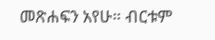መጽሐፍን አየሁ። ብርቱም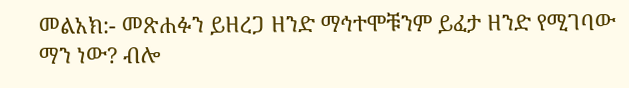መልአክ:- መጽሐፉን ይዘረጋ ዘንድ ማኅተሞቹንም ይፈታ ዘንድ የሚገባው ማን ነው? ብሎ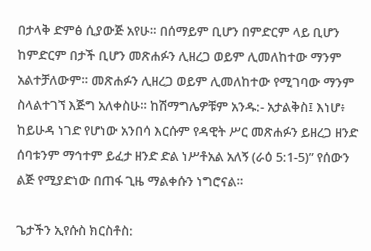በታላቅ ድምፅ ሲያውጅ አየሁ። በሰማይም ቢሆን በምድርም ላይ ቢሆን ከምድርም በታች ቢሆን መጽሐፉን ሊዘረጋ ወይም ሊመለከተው ማንም አልተቻለውም። መጽሐፉን ሊዘረጋ ወይም ሊመለከተው የሚገባው ማንም ስላልተገኘ እጅግ አለቀስሁ። ከሽማግሌዎቹም አንዱ:- አታልቅስ፤ እነሆ፥ ከይሁዳ ነገድ የሆነው አንበሳ እርሱም የዳዊት ሥር መጽሐፉን ይዘረጋ ዘንድ ሰባቱንም ማኅተም ይፈታ ዘንድ ድል ነሥቶአል አለኝ (ራዕ 5:1-5)” የሰውን ልጅ የሚያድነው በጠፋ ጊዜ ማልቀሱን ነግሮናል።

ጌታችን ኢየሱስ ክርስቶስ: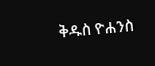ቅዱስ ዮሐንስ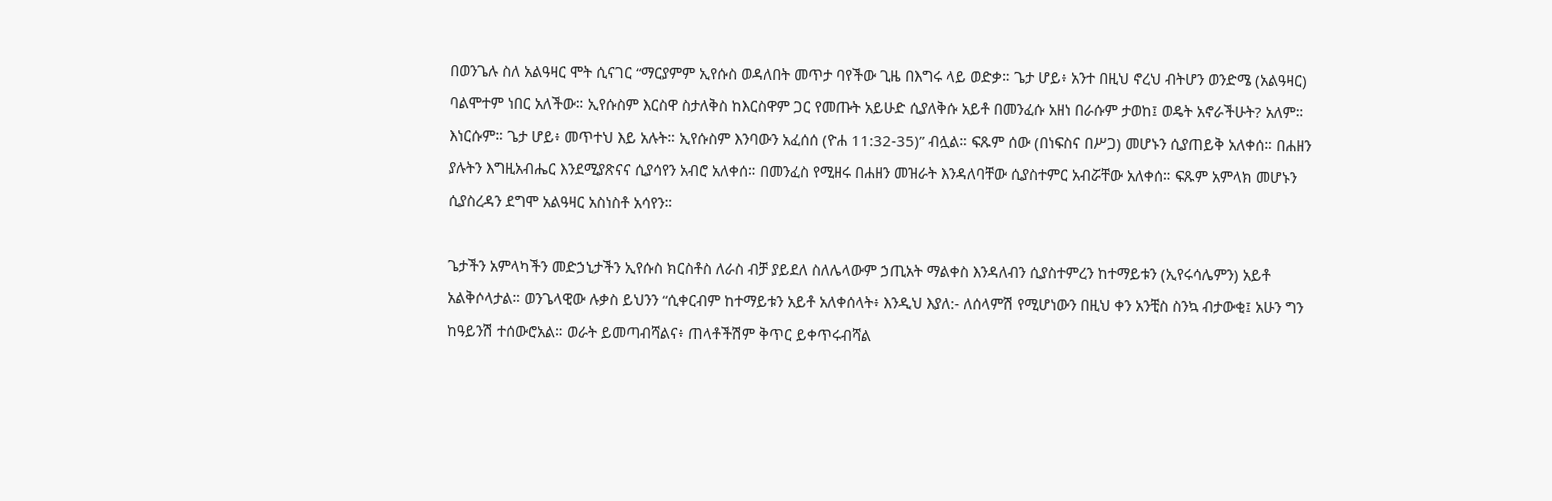በወንጌሉ ስለ አልዓዛር ሞት ሲናገር “ማርያምም ኢየሱስ ወዳለበት መጥታ ባየችው ጊዜ በእግሩ ላይ ወድቃ። ጌታ ሆይ፥ አንተ በዚህ ኖረህ ብትሆን ወንድሜ (አልዓዛር) ባልሞተም ነበር አለችው። ኢየሱስም እርስዋ ስታለቅስ ከእርስዋም ጋር የመጡት አይሁድ ሲያለቅሱ አይቶ በመንፈሱ አዘነ በራሱም ታወከ፤ ወዴት አኖራችሁት? አለም። እነርሱም። ጌታ ሆይ፥ መጥተህ እይ አሉት። ኢየሱስም እንባውን አፈሰሰ (ዮሐ 11:32-35)” ብሏል። ፍጹም ሰው (በነፍስና በሥጋ) መሆኑን ሲያጠይቅ አለቀሰ። በሐዘን ያሉትን እግዚአብሔር እንደሚያጽናና ሲያሳየን አብሮ አለቀሰ። በመንፈስ የሚዘሩ በሐዘን መዝራት እንዳለባቸው ሲያስተምር አብሯቸው አለቀሰ። ፍጹም አምላክ መሆኑን ሲያስረዳን ደግሞ አልዓዛር አስነስቶ አሳየን።

ጌታችን አምላካችን መድኃኒታችን ኢየሱስ ክርስቶስ ለራስ ብቻ ያይደለ ስለሌላውም ኃጢአት ማልቀስ እንዳለብን ሲያስተምረን ከተማይቱን (ኢየሩሳሌምን) አይቶ አልቅሶላታል። ወንጌላዊው ሉቃስ ይህንን “ሲቀርብም ከተማይቱን አይቶ አለቀሰላት፥ እንዲህ እያለ:- ለሰላምሽ የሚሆነውን በዚህ ቀን አንቺስ ስንኳ ብታውቂ፤ አሁን ግን ከዓይንሽ ተሰውሮአል። ወራት ይመጣብሻልና፥ ጠላቶችሽም ቅጥር ይቀጥሩብሻል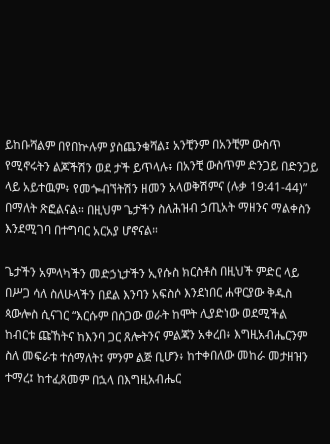ይከቡሻልም በየበኵሉም ያስጨንቁሻል፤ አንቺንም በአንቺም ውስጥ የሚኖሩትን ልጆችሽን ወደ ታች ይጥላሉ፥ በአንቺ ውስጥም ድንጋይ በድንጋይ ላይ አይተዉም፥ የመጐብኘትሽን ዘመን አላወቅሽምና (ሉቃ 19:41-44)” በማለት ጽፎልናል። በዚህም ጌታችን ስለሕዝብ ኃጢአት ማዘንና ማልቀስን እንደሚገባ በተግባር አርአያ ሆኖናል።

ጌታችን አምላካችን መድኃኒታችን ኢየሱስ ክርስቶስ በዚህች ምድር ላይ በሥጋ ሳለ ስለሁላችን በደል እንባን አፍስሶ እንደነበር ሐዋርያው ቅዱስ ጳውሎስ ሲናገር “እርሱም በስጋው ወራት ከሞት ሊያድነው ወደሚችል ከብርቱ ጩኸትና ከእንባ ጋር ጸሎትንና ምልጃን አቀረበ፥ እግዚአብሔርንም ስለ መፍራቱ ተሰማለት፤ ምንም ልጅ ቢሆን፥ ከተቀበለው መከራ መታዘዝን ተማረ፤ ከተፈጸመም በኋላ በእግዚአብሔር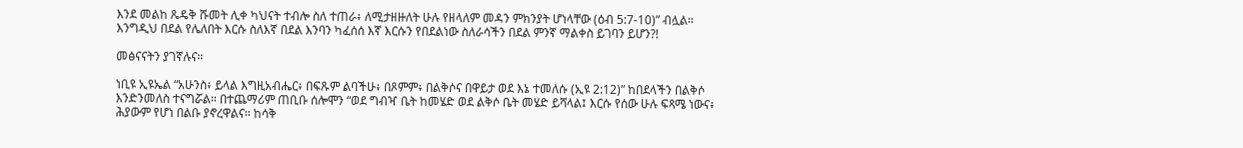እንደ መልከ ጼዴቅ ሹመት ሊቀ ካህናት ተብሎ ስለ ተጠራ፥ ለሚታዘዙለት ሁሉ የዘላለም መዳን ምክንያት ሆነላቸው (ዕብ 5:7-10)” ብሏል። እንግዲህ በደል የሌለበት እርሱ ስለእኛ በደል እንባን ካፈሰሰ እኛ እርሱን የበደልነው ስለራሳችን በደል ምንኛ ማልቀስ ይገባን ይሆን?!

መፅናናትን ያገኛሉና።

ነቢዩ ኢዩኤል “አሁንስ፥ ይላል እግዚአብሔር፥ በፍጹም ልባችሁ፥ በጾምም፥ በልቅሶና በዋይታ ወደ እኔ ተመለሱ (ኢዩ 2:12)” ከበደላችን በልቅሶ እንድንመለስ ተናግሯል። በተጨማሪም ጠቢቡ ሰሎሞን “ወደ ግብዣ ቤት ከመሄድ ወደ ልቅሶ ቤት መሄድ ይሻላል፤ እርሱ የሰው ሁሉ ፍጻሜ ነውና፥ ሕያውም የሆነ በልቡ ያኖረዋልና። ከሳቅ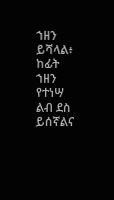ኀዘን ይሻላል፥ ከፊት ኀዘን የተነሣ ልብ ደስ ይሰኛልና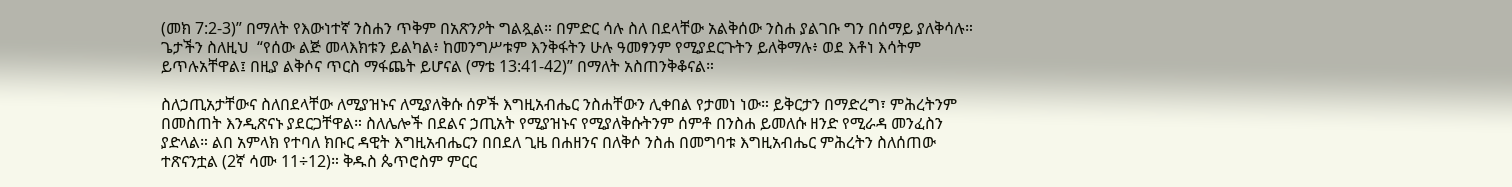(መክ 7:2-3)” በማለት የእውነተኛ ንስሐን ጥቅም በአጽንዖት ግልጿል። በምድር ሳሉ ስለ በደላቸው አልቅሰው ንስሐ ያልገቡ ግን በሰማይ ያለቅሳሉ። ጌታችን ስለዚህ  “የሰው ልጅ መላእክቱን ይልካል፥ ከመንግሥቱም እንቅፋትን ሁሉ ዓመፃንም የሚያደርጉትን ይለቅማሉ፥ ወደ እቶነ እሳትም ይጥሉአቸዋል፤ በዚያ ልቅሶና ጥርስ ማፋጨት ይሆናል (ማቴ 13:41-42)” በማለት አስጠንቅቆናል።

ስለኃጢአታቸውና ስለበደላቸው ለሚያዝኑና ለሚያለቅሱ ሰዎች እግዚአብሔር ንስሐቸውን ሊቀበል የታመነ ነው። ይቅርታን በማድረግ፣ ምሕረትንም በመስጠት እንዲጽናኑ ያደርጋቸዋል። ስለሌሎች በደልና ኃጢአት የሚያዝኑና የሚያለቅሱትንም ሰምቶ በንስሐ ይመለሱ ዘንድ የሚራዳ መንፈስን ያድላል። ልበ አምላክ የተባለ ክቡር ዳዊት እግዚአብሔርን በበደለ ጊዜ በሐዘንና በለቅሶ ንስሐ በመግባቱ እግዚአብሔር ምሕረትን ስለሰጠው ተጽናንቷል (2ኛ ሳሙ 11÷12)። ቅዱስ ጴጥሮስም ምርር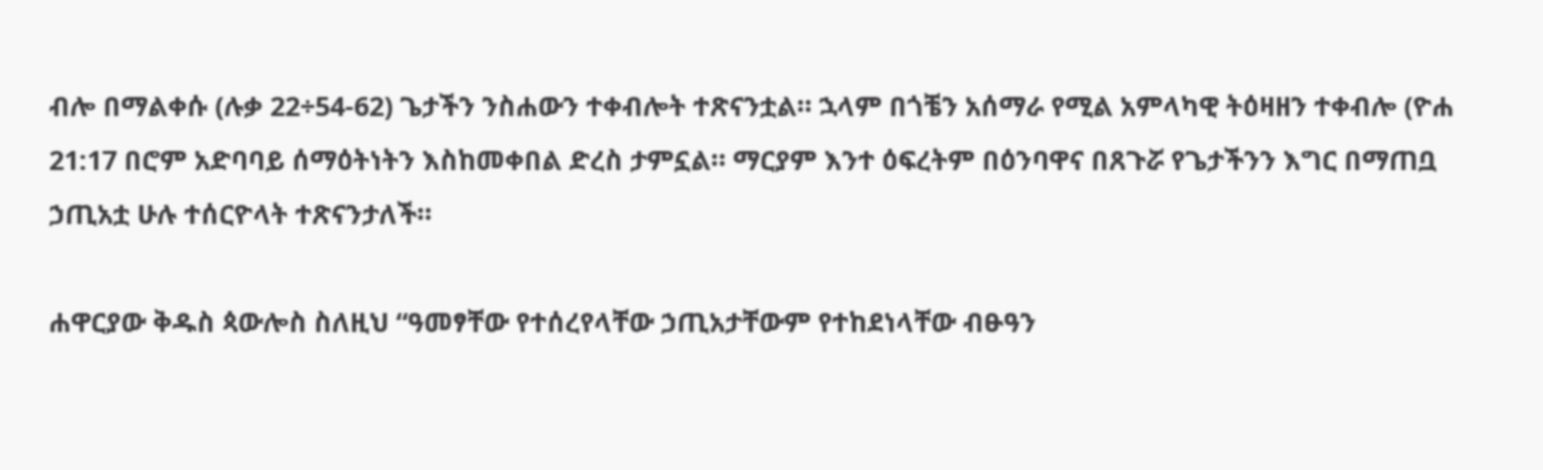ብሎ በማልቀሱ (ሉቃ 22÷54-62) ጌታችን ንስሐውን ተቀብሎት ተጽናንቷል። ኋላም በጎቼን አሰማራ የሚል አምላካዊ ትዕዛዘን ተቀብሎ (ዮሐ 21:17 በሮም አድባባይ ሰማዕትነትን እስከመቀበል ድረስ ታምኗል። ማርያም እንተ ዕፍረትም በዕንባዋና በጸጉሯ የጌታችንን እግር በማጠቧ ኃጢአቷ ሁሉ ተሰርዮላት ተጽናንታለች።

ሐዋርያው ቅዱስ ጳውሎስ ስለዚህ “ዓመፃቸው የተሰረየላቸው ኃጢአታቸውም የተከደነላቸው ብፁዓን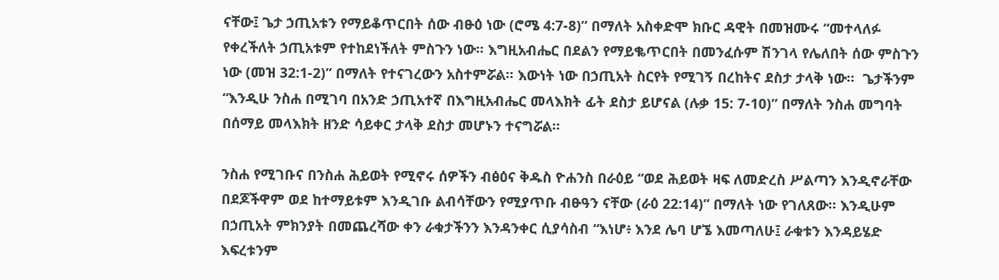ናቸው፤ ጌታ ኃጢአቱን የማይቆጥርበት ሰው ብፁዕ ነው (ሮሜ 4:7-8)” በማለት አስቀድሞ ክቡር ዳዊት በመዝሙሩ “መተላለፉ የቀረችለት ኃጢአቱም የተከደነችለት ምስጉን ነው። እግዚአብሔር በደልን የማይቈጥርበት በመንፈሱም ሽንገላ የሌለበት ሰው ምስጉን ነው (መዝ 32:1-2)” በማለት የተናገረውን አስተምሯል። እውነት ነው በኃጢአት ስርየት የሚገኝ በረከትና ደስታ ታላቅ ነው።  ጌታችንም “እንዲሁ ንስሐ በሚገባ በአንድ ኃጢአተኛ በእግዚአብሔር መላእክት ፊት ደስታ ይሆናል (ሉቃ 15: 7-10)” በማለት ንስሐ መግባት በሰማይ መላእክት ዘንድ ሳይቀር ታላቅ ደስታ መሆኑን ተናግሯል።

ንስሐ የሚገቡና በንስሐ ሕይወት የሚኖሩ ሰዎችን ብፅዕና ቅዱስ ዮሐንስ በራዕይ “ወደ ሕይወት ዛፍ ለመድረስ ሥልጣን እንዲኖራቸው በደጆችዋም ወደ ከተማይቱም እንዲገቡ ልብሳቸውን የሚያጥቡ ብፁዓን ናቸው (ራዕ 22:14)” በማለት ነው የገለጸው። እንዲሁም በኃጢአት ምክንያት በመጨረሻው ቀን ራቁታችንን እንዳንቀር ሲያሳስብ “እነሆ፥ እንደ ሌባ ሆኜ እመጣለሁ፤ ራቁቱን እንዳይሄድ እፍረቱንም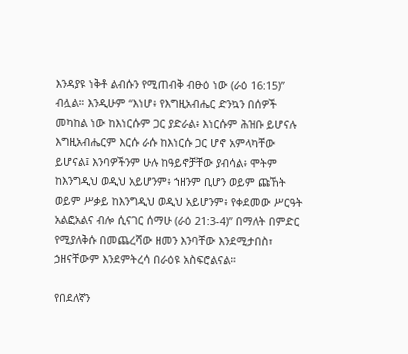እንዳያዩ ነቅቶ ልብሱን የሚጠብቅ ብፁዕ ነው (ራዕ 16:15)” ብሏል። እንዲሁም “እነሆ፥ የእግዚአብሔር ድንኳን በሰዎች መካከል ነው ከእነርሱም ጋር ያድራል፥ እነርሱም ሕዝቡ ይሆናሉ እግዚአብሔርም እርሱ ራሱ ከእነርሱ ጋር ሆኖ አምላካቸው ይሆናል፤ እንባዎችንም ሁሉ ከዓይኖቻቸው ያብሳል፥ ሞትም ከእንግዲህ ወዲህ አይሆንም፥ ኀዘንም ቢሆን ወይም ጩኸት ወይም ሥቃይ ከእንግዲህ ወዲህ አይሆንም፥ የቀደመው ሥርዓት አልፎአልና ብሎ ሲናገር ሰማሁ (ራዕ 21:3-4)” በማለት በምድር የሚያለቅሱ በመጨረሻው ዘመን እንባቸው እንደሚታበስ፣ ኃዘናቸውም እንደምትረሳ በራዕዩ አስፍሮልናል።

የበደለኛን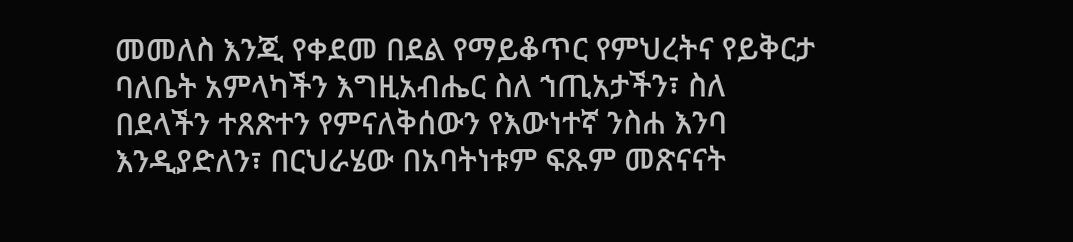መመለስ እንጂ የቀደመ በደል የማይቆጥር የምህረትና የይቅርታ ባለቤት አምላካችን እግዚአብሔር ስለ ኀጢአታችን፣ ስለ በደላችን ተጸጽተን የምናለቅሰውን የእውነተኛ ንስሐ እንባ እንዲያድለን፣ በርህራሄው በአባትነቱም ፍጹም መጽናናት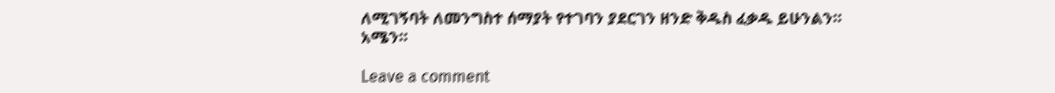ለሚገኝባት ለመንግስተ ሰማያት የተገባን ያደርገን ዘንድ ቅዱስ ፈቃዱ ይሁንልን። አሜን።

Leave a comment